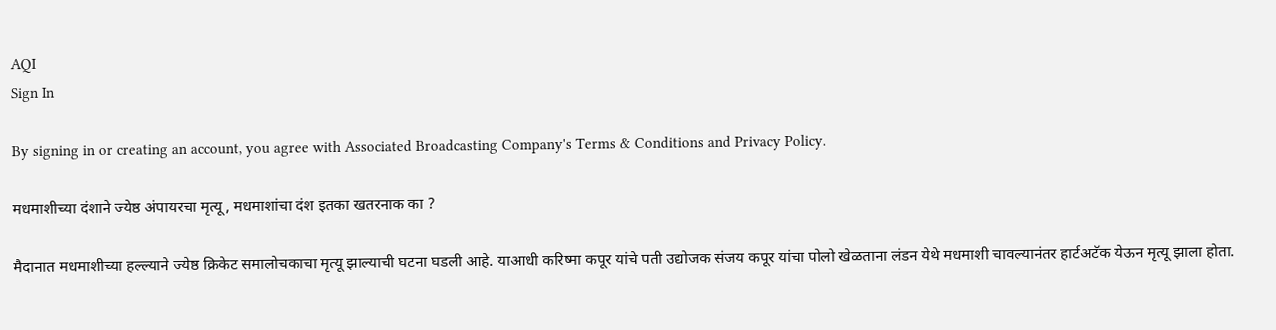AQI
Sign In

By signing in or creating an account, you agree with Associated Broadcasting Company's Terms & Conditions and Privacy Policy.

मधमाशीच्या दंशाने ज्येष्ठ अंपायरचा मृत्यू, मधमाशांचा दंश इतका खतरनाक का ?

मैदानात मधमाशीच्या हल्ल्याने ज्येष्ठ क्रिकेट समालोचकाचा मृत्यू झाल्याची घटना घडली आहे. याआधी करिष्मा कपूर यांचे पती उद्योजक संजय कपूर यांचा पोलो खेळताना लंडन येथे मधमाशी चावल्यानंतर हार्टअटॅक येऊन मृत्यू झाला होता.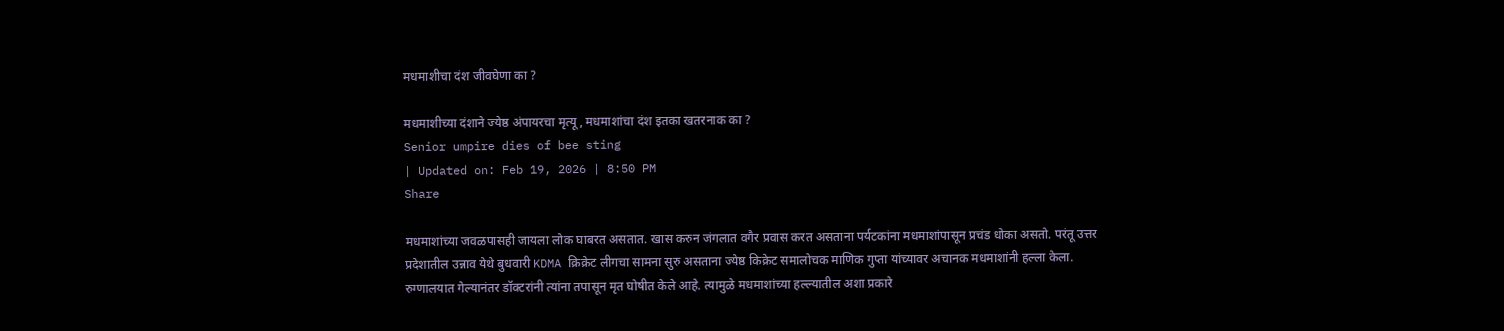मधमाशीचा दंश जीवघेणा का ?

मधमाशीच्या दंशाने ज्येष्ठ अंपायरचा मृत्यू, मधमाशांचा दंश इतका खतरनाक का ?
Senior umpire dies of bee sting
| Updated on: Feb 19, 2026 | 8:50 PM
Share

मधमाशांच्या जवळपासही जायला लोक घाबरत असतात. खास करुन जंगलात वगैर प्रवास करत असताना पर्यटकांना मधमाशांपासून प्रचंड धोका असतो. परंतू उत्तर प्रदेशातील उन्नाव येथे बुधवारी KDMA क्रिक्रेट लीगचा सामना सुरु असताना ज्येष्ठ किक्रेट समालोचक माणिक गुप्ता यांच्यावर अचानक मधमाशांनी हल्ला केला. रुग्णालयात गेल्यानंतर डॉक्टरांनी त्यांना तपासून मृत घोषीत केले आहे. त्यामुळे मधमाशांच्या हल्ल्यातील अशा प्रकारे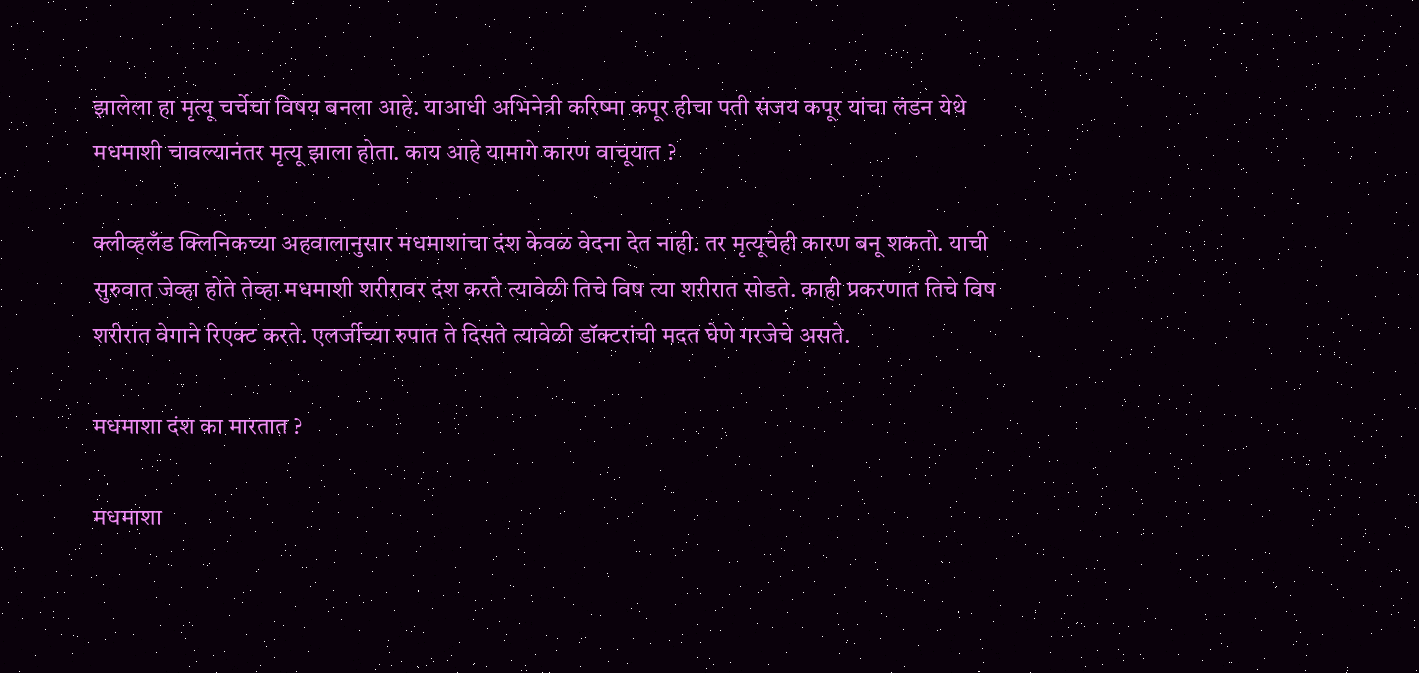झालेला हा मृत्यू चर्चेचा विषय बनला आहे. याआधी अभिनेत्री करिष्मा कपूर हीचा पती संजय कपूर यांचा लंडन येथे मधमाशी चावल्यानंतर मृत्यू झाला होता. काय आहे यामागे कारण वाचूयात ?

क्लीव्हलँड क्लिनिकच्या अहवालानुसार मधमाशांचा दंश केवळ वेदना देत नाही. तर मृत्यूचेही कारण बनू शकतो. याची सुरुवात जेव्हा होते तेव्हा मधमाशी शरीरावर दंश करते त्यावेळी तिचे विष त्या शरीरात सोडते. काही प्रकरणात तिचे विष शरीरात वेगाने रिएक्ट करते. एलर्जीच्या रुपात ते दिसते त्यावेळी डॉक्टरांची मदत घेणे गरजेचे असते.

मधमाशा दंश का मारतात ?

मधमाशा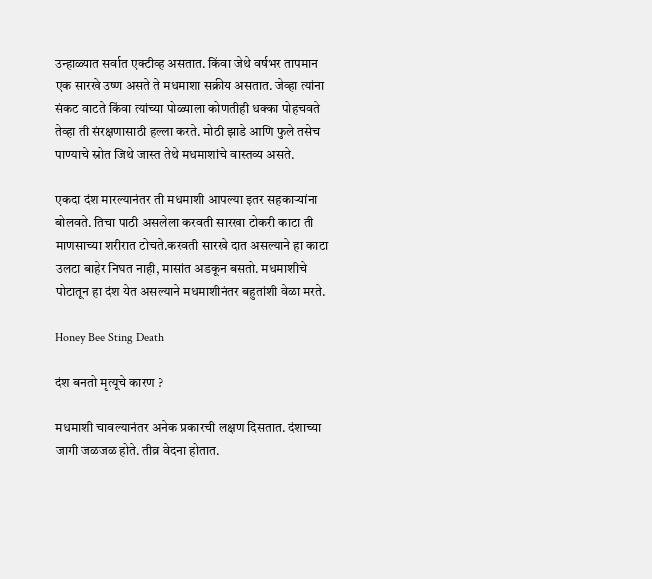उन्हाळ्यात सर्वात एक्टीव्ह असतात. किंवा जेथे वर्षभर तापमान एक सारखे उष्ण असते ते मधमाशा सक्रीय असतात. जेव्हा त्यांना संकट वाटते किंवा त्यांच्या पोळ्याला कोणतीही धक्का पोहचवते तेव्हा ती संरक्षणासाठी हल्ला करते. मोठी झाडे आणि फुले तसेच पाण्याचे स्रोत जिथे जास्त तेथे मधमाशांचे वास्तव्य असते.

एकदा दंश मारल्यानंतर ती मधमाशी आपल्या इतर सहकाऱ्यांना बोलवते. तिचा पाठी असलेला करवती सारखा टोकरी काटा ती माणसाच्या शरीरात टोचते.करवती सारखे दात असल्याने हा काटा उलटा बाहेर निघत नाही, मासांत अडकून बसतो. मधमाशीचे पोटातून हा दंश येत असल्याने मधमाशीनंतर बहुतांशी वेळा मरते.

Honey Bee Sting Death

दंश बनतो मृत्यूचे कारण ?

मधमाशी चावल्यानंतर अनेक प्रकारची लक्षण दिसतात. दंशाच्या जागी जळजळ होते. तीव्र वेदना होतात.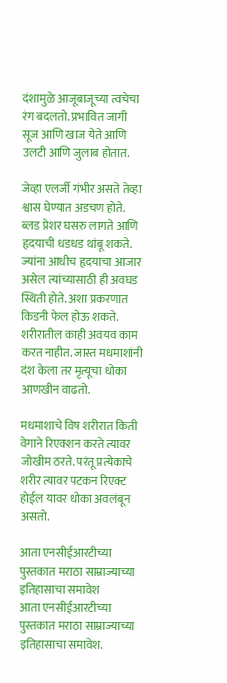दंशामुळे आजूबाजूच्या त्वचेचा रंग बदलतो. प्रभावित जागी सूज आणि खाज येते आणि उलटी आणि जुलाब होतात.

जेव्हा एलर्जी गंभीर असते तेव्हा श्वास घेण्यात अडचण होते. ब्लड प्रेशर घसरु लागते आणि हृदयाची धडधड थांबू शकते. ज्यांना आधीच हृदयाचा आजार असेल त्यांच्यासाठी ही अवघड स्थिती होते. अशा प्रकरणात किडनी फेल होऊ शकते. शरीरातील काही अवयव काम करत नाहीत. जास्त मधमाशांनी दंश केला तर मृत्यूचा धोका आणखीन वाढतो.

मधमाशाचे विष शरीरात किती वेगाने रिएक्शन करते त्यावर जोखीम ठरते. परंतू प्रत्येकाचे शरीर त्यावर पटकन रिएक्ट होईल यावर धोका अवलंबून असतो.

आता एनसीईआरटीच्या पुस्तकात मराठा साम्राज्याच्या इतिहासाचा समावेश
आता एनसीईआरटीच्या पुस्तकात मराठा साम्राज्याच्या इतिहासाचा समावेश.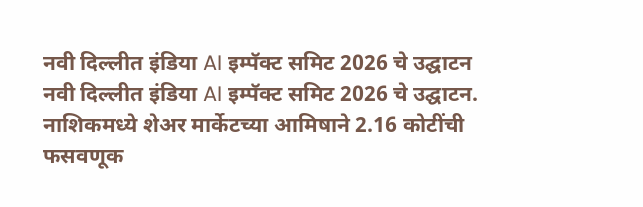नवी दिल्लीत इंडिया AI इम्पॅक्ट समिट 2026 चे उद्घाटन
नवी दिल्लीत इंडिया AI इम्पॅक्ट समिट 2026 चे उद्घाटन.
नाशिकमध्ये शेअर मार्केटच्या आमिषाने 2.16 कोटींची फसवणूक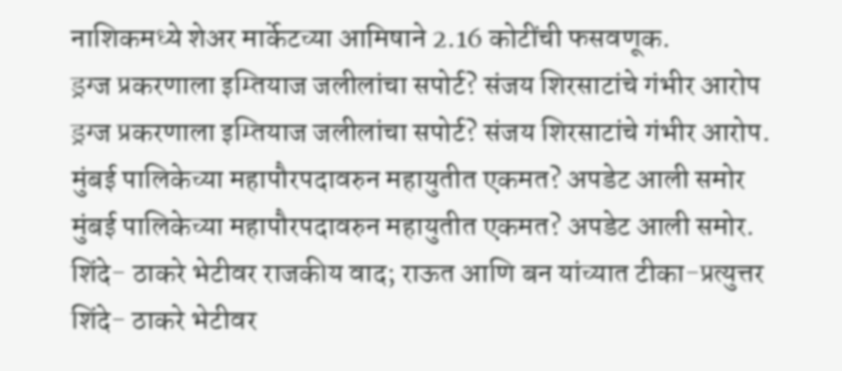नाशिकमध्ये शेअर मार्केटच्या आमिषाने 2.16 कोटींची फसवणूक.
ड्रग्ज प्रकरणाला इम्तियाज जलीलांचा सपोर्ट? संजय शिरसाटांचे गंभीर आरोप
ड्रग्ज प्रकरणाला इम्तियाज जलीलांचा सपोर्ट? संजय शिरसाटांचे गंभीर आरोप.
मुंबई पालिकेच्या महापौरपदावरुन महायुतीत एकमत? अपडेट आली समोर
मुंबई पालिकेच्या महापौरपदावरुन महायुतीत एकमत? अपडेट आली समोर.
शिंदे- ठाकरे भेटीवर राजकीय वाद; राऊत आणि बन यांच्यात टीका-प्रत्युत्तर
शिंदे- ठाकरे भेटीवर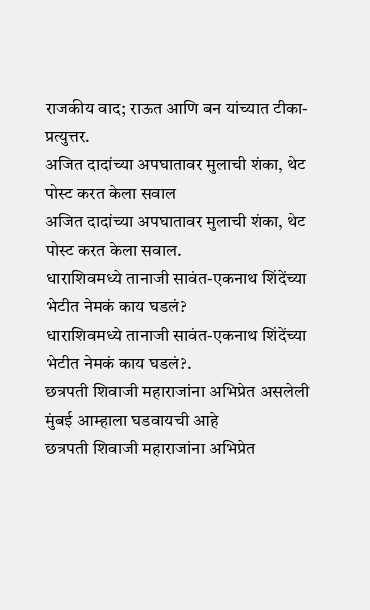राजकीय वाद; राऊत आणि बन यांच्यात टीका-प्रत्युत्तर.
अजित दादांच्या अपघातावर मुलाची शंका, थेट पोस्ट करत केला सवाल
अजित दादांच्या अपघातावर मुलाची शंका, थेट पोस्ट करत केला सवाल.
धाराशिवमध्ये तानाजी सावंत-एकनाथ शिंदेंच्या भेटीत नेमकं काय घडलं?
धाराशिवमध्ये तानाजी सावंत-एकनाथ शिंदेंच्या भेटीत नेमकं काय घडलं?.
छत्रपती शिवाजी महाराजांना अभिप्रेत असलेली मुंबई आम्हाला घडवायची आहे
छत्रपती शिवाजी महाराजांना अभिप्रेत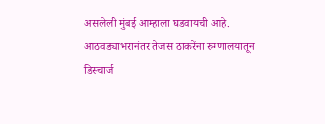असलेली मुंबई आम्हाला घडवायची आहे.
आठवड्याभरानंतर तेजस ठाकरेंना रुग्णालयातून डिस्चार्ज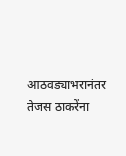आठवड्याभरानंतर तेजस ठाकरेंना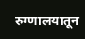रुग्णालयातून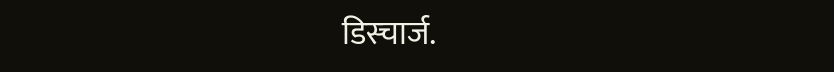डिस्चार्ज.